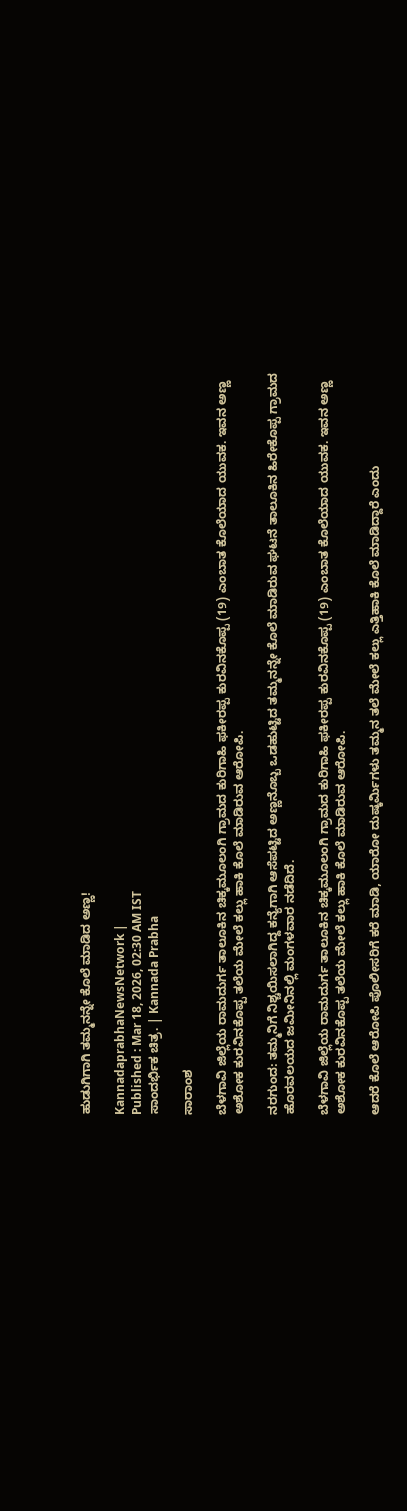ಹುಡುಗಿಗಾಗಿ ತಮ್ಮನನ್ನೇ ಕೊಲೆ ಮಾಡಿದ ಅಣ್ಣ!

KannadaprabhaNewsNetwork |
Published : Mar 18, 2026, 02:30 AM IST
ಸಾಂದರ್ಭಿಕ ಚಿತ್ರ. | Kannada Prabha

ಸಾರಾಂಶ

ಬೆಳಗಾವಿ ಜಿಲ್ಲೆಯ ರಾಮದುರ್ಗ ತಾಲೂಕಿನ ಚಿಕ್ಕಮೂಲಂಗಿ ಗ್ರಾಮದ ಕುರಿಗಾಹಿ ಫಕೀರಪ್ಪ ಕುರವಿನಕೊಪ್ಪ (19) ಎಂಬಾತ ಕೊಲೆಯಾದ ಯುವಕ. ಇವನ ಅಣ್ಣ ಅಶೋಕ ಕುರವಿನಕೊಪ್ಪ ತಲೆಯ ಮೇಲೆ ಕಲ್ಲು ಹಾಕಿ ಕೊಲೆ ಮಾಡಿರುವ ಆರೋಪಿ.

ನರಗುಂದ: ತಮ್ಮನಿಗೆ ನಿಶ್ಚಯಿಸಲಾಗಿದ್ದ ಕನ್ಯೆಗಾಗಿ ಆಸೆಪಟ್ಟಿದ ಅಣ್ಣನೊಬ್ಬ ಒಡಹುಟ್ಟಿದ ತಮ್ಮನನ್ನೇ ಕೊಲೆ ಮಾಡಿರುವ ಘಟನೆ ತಾಲೂಕಿನ ಹಿರೇಕೊಪ್ಪ ಗ್ರಾಮದ ಹೊರವಲಯದ ಜಮೀನಿನಲ್ಲಿ ಮಂಗಳವಾರ ನಡೆದಿದೆ.

ಬೆಳಗಾವಿ ಜಿಲ್ಲೆಯ ರಾಮದುರ್ಗ ತಾಲೂಕಿನ ಚಿಕ್ಕಮೂಲಂಗಿ ಗ್ರಾಮದ ಕುರಿಗಾಹಿ ಫಕೀರಪ್ಪ ಕುರವಿನಕೊಪ್ಪ (19) ಎಂಬಾತ ಕೊಲೆಯಾದ ಯುವಕ. ಇವನ ಅಣ್ಣ ಅಶೋಕ ಕುರವಿನಕೊಪ್ಪ ತಲೆಯ ಮೇಲೆ ಕಲ್ಲು ಹಾಕಿ ಕೊಲೆ ಮಾಡಿರುವ ಆರೋಪಿ.

ಆದರೆ ಕೊಲೆ ಆರೋಪಿ ಪೊಲೀಸರಿಗೆ ಕರೆ ಮಾಡಿ, ಯಾರೋ ದುಷ್ಕರ್ಮಿಗಳು ತಮ್ಮನ ತಲೆ ಮೇಲೆ ಕಲ್ಲು ಎತ್ತಿಹಾಕಿ ಕೊಲೆ ಮಾಡಿದ್ದಾರೆ ಎಂದು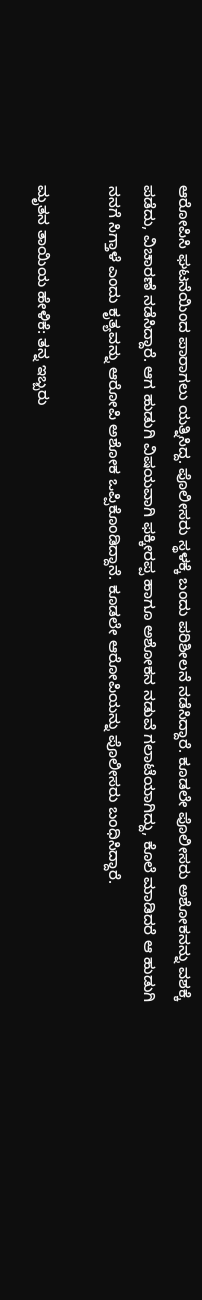ಆರೋಪಿಸಿ ಘಟನೆಯಿಂದ ಪಾರಾಗಲು ಯತ್ನಿಸಿದ್ದ. ಪೊಲೀಸರು ಸ್ಥಳಕ್ಕೆ ಬಂದು ಪರಿಶೀಲನೆ ನಡೆಸಿದ್ದಾರೆ. ಕೂಡಲೇ ಪೊಲೀಸರು ಅಶೋಕನನ್ನು ವಶಕ್ಕೆ ಪಡೆದು, ವಿಚಾರಣೆ ನಡೆಸಿದ್ದಾರೆ. ಆಗ ಹುಡುಗಿ ವಿಷಯವಾಗಿ ಫಕ್ಕೀರಪ್ಪ ಹಾಗೂ ಅಶೋಕನ ನಡುವೆ ಗಲಾಟೆಯಾಗಿದ್ದು, ಕೊಲೆ ಮಾಡಿದರೆ ಆ ಹುಡುಗಿ ನನಗೆ ಸಿಗ್ತಾಳೆ ಎಂದು ಕೃತ್ಯವನ್ನು ಆರೋಪಿ ಅಶೋಕ ಒಪ್ಪಿಕೊಂಡಿದ್ದಾನೆ. ಕೂಡಲೇ ಆರೋಪಿಯನ್ನು ಪೊಲೀಸರು ಬಂಧಿಸಿದ್ದಾರೆ.

ಮೃತನ ತಾಯಿಯ ಹೇಳಿಕೆ: ತನ್ನ ಇಬ್ಬರು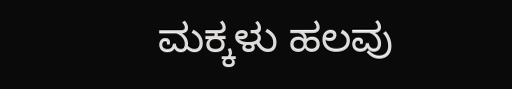ಮಕ್ಕಳು ಹಲವು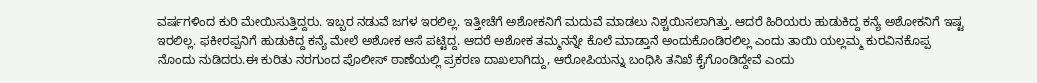ವರ್ಷಗಳಿಂದ ಕುರಿ ಮೇಯಿಸುತ್ತಿದ್ದರು. ಇಬ್ಬರ ನಡುವೆ ಜಗಳ ಇರಲಿಲ್ಲ. ಇತ್ತೀಚೆಗೆ ಅಶೋಕನಿಗೆ ಮದುವೆ ಮಾಡಲು ನಿಶ್ಚಯಿಸಲಾಗಿತ್ತು. ಆದರೆ ಹಿರಿಯರು ಹುಡುಕಿದ್ದ ಕನ್ಯೆ ಅಶೋಕನಿಗೆ ಇಷ್ಟ ಇರಲಿಲ್ಲ. ಫಕೀರಪ್ಪನಿಗೆ ಹುಡುಕಿದ್ದ ಕನ್ಯೆ ಮೇಲೆ ಅಶೋಕ ಆಸೆ ಪಟ್ಟಿದ್ದ. ಆದರೆ ಅಶೋಕ ತಮ್ಮನನ್ನೇ ಕೊಲೆ ಮಾಡ್ತಾನೆ ಅಂದುಕೊಂಡಿರಲಿಲ್ಲ ಎಂದು ತಾಯಿ ಯಲ್ಲಮ್ಮ ಕುರವಿನಕೊಪ್ಪ ನೊಂದು ನುಡಿದರು.ಈ ಕುರಿತು ನರಗುಂದ ಪೊಲೀಸ್ ಠಾಣೆಯಲ್ಲಿ ಪ್ರಕರಣ ದಾಖಲಾಗಿದ್ದು, ಆರೋಪಿಯನ್ನು ಬಂಧಿಸಿ ತನಿಖೆ ಕೈಗೊಂಡಿದ್ದೇವೆ ಎಂದು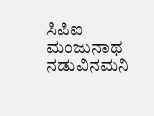ಸಿಪಿಐ ಮಂಜುನಾಥ ನಡುವಿನಮನಿ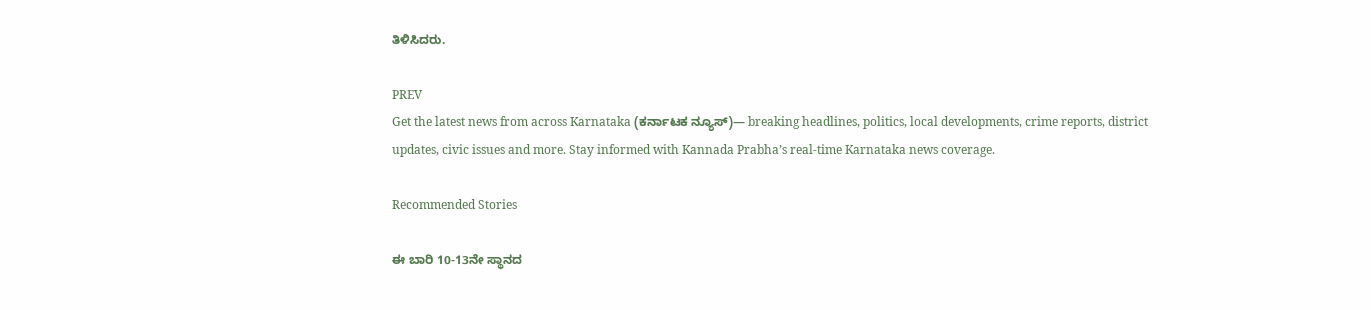ತಿಳಿಸಿದರು.

PREV
Get the latest news from across Karnataka (ಕರ್ನಾಟಕ ನ್ಯೂಸ್)— breaking headlines, politics, local developments, crime reports, district updates, civic issues and more. Stay informed with Kannada Prabha’s real‑time Karnataka news coverage.

Recommended Stories

ಈ ಬಾರಿ 10-13ನೇ ಸ್ಥಾನದ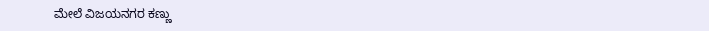ಮೇಲೆ ವಿಜಯನಗರ ಕಣ್ಣು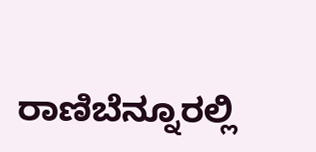ರಾಣಿಬೆನ್ನೂರಲ್ಲಿ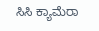ಸಿಸಿ ಕ್ಯಾಮೆರಾ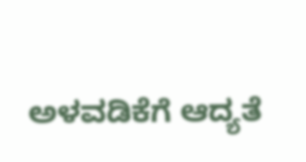ಅಳವಡಿಕೆಗೆ ಆದ್ಯತೆ